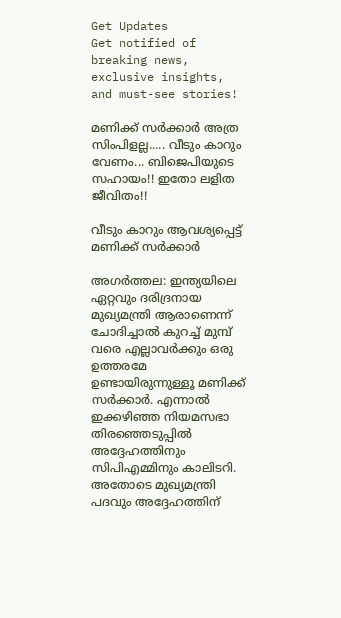Get Updates
Get notified of breaking news, exclusive insights, and must-see stories!

മണിക്ക് സര്‍ക്കാര്‍ അത്ര സിംപിളല്ല..... വീടും കാറും വേണം... ബിജെപിയുടെ സഹായം!! ഇതോ ലളിത ജീവിതം!!

വീടും കാറും ആവശ്യപ്പെട്ട് മണിക്ക് സര്‍ക്കാര്‍

അഗര്‍ത്തല: ഇന്ത്യയിലെ ഏറ്റവും ദരിദ്രനായ മുഖ്യമന്ത്രി ആരാണെന്ന് ചോദിച്ചാല്‍ കുറച്ച് മുമ്പ് വരെ എല്ലാവര്‍ക്കും ഒരു ഉത്തരമേ ഉണ്ടായിരുന്നുള്ളൂ മണിക്ക് സര്‍ക്കാര്‍. എന്നാല്‍ ഇക്കഴിഞ്ഞ നിയമസഭാ തിരഞ്ഞെടുപ്പില്‍ അദ്ദേഹത്തിനും സിപിഎമ്മിനും കാലിടറി. അതോടെ മുഖ്യമന്ത്രി പദവും അദ്ദേഹത്തിന്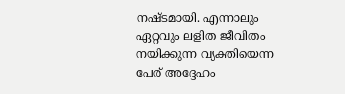നഷ്ടമായി. എന്നാലും ഏറ്റവും ലളിത ജീവിതം നയിക്കുന്ന വ്യക്തിയെന്ന പേര് അദ്ദേഹം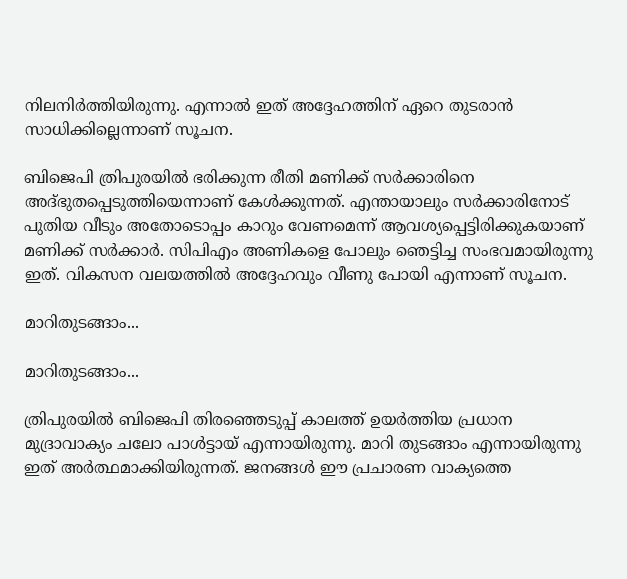നിലനിര്‍ത്തിയിരുന്നു. എന്നാല്‍ ഇത് അദ്ദേഹത്തിന് ഏറെ തുടരാന്‍ സാധിക്കില്ലെന്നാണ് സൂചന.

ബിജെപി ത്രിപുരയില്‍ ഭരിക്കുന്ന രീതി മണിക്ക് സര്‍ക്കാരിനെ അദ്ഭുതപ്പെടുത്തിയെന്നാണ് കേള്‍ക്കുന്നത്. എന്തായാലും സര്‍ക്കാരിനോട് പുതിയ വീടും അതോടൊപ്പം കാറും വേണമെന്ന് ആവശ്യപ്പെട്ടിരിക്കുകയാണ് മണിക്ക് സര്‍ക്കാര്‍. സിപിഎം അണികളെ പോലും ഞെട്ടിച്ച സംഭവമായിരുന്നു ഇത്. വികസന വലയത്തില്‍ അദ്ദേഹവും വീണു പോയി എന്നാണ് സൂചന.

മാറിതുടങ്ങാം...

മാറിതുടങ്ങാം...

ത്രിപുരയില്‍ ബിജെപി തിരഞ്ഞെടുപ്പ് കാലത്ത് ഉയര്‍ത്തിയ പ്രധാന മുദ്രാവാക്യം ചലോ പാള്‍ട്ടായ് എന്നായിരുന്നു. മാറി തുടങ്ങാം എന്നായിരുന്നു ഇത് അര്‍ത്ഥമാക്കിയിരുന്നത്. ജനങ്ങള്‍ ഈ പ്രചാരണ വാക്യത്തെ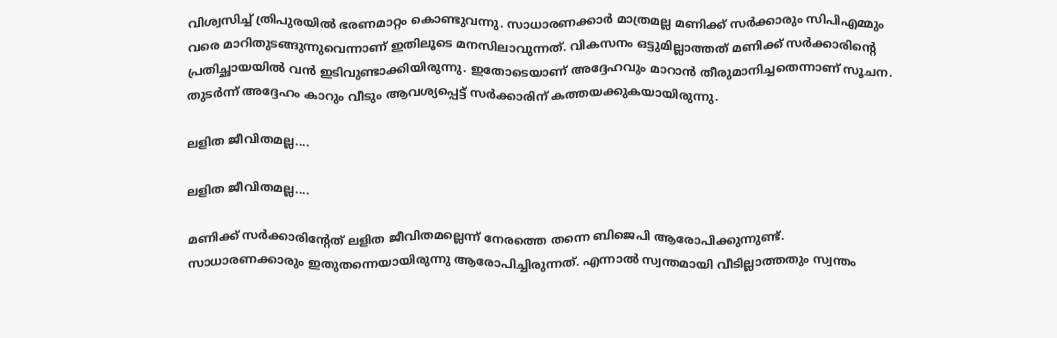വിശ്വസിച്ച് ത്രിപുരയില്‍ ഭരണമാറ്റം കൊണ്ടുവന്നു. സാധാരണക്കാര്‍ മാത്രമല്ല മണിക്ക് സര്‍ക്കാരും സിപിഎമ്മും വരെ മാറിതുടങ്ങുന്നുവെന്നാണ് ഇതിലൂടെ മനസിലാവുന്നത്. വികസനം ഒട്ടുമില്ലാത്തത് മണിക്ക് സര്‍ക്കാരിന്റെ പ്രതിച്ഛായയില്‍ വന്‍ ഇടിവുണ്ടാക്കിയിരുന്നു. ഇതോടെയാണ് അദ്ദേഹവും മാറാന്‍ തീരുമാനിച്ചതെന്നാണ് സൂചന. തുടര്‍ന്ന് അദ്ദേഹം കാറും വീടും ആവശ്യപ്പെട്ട് സര്‍ക്കാരിന് കത്തയക്കുകയായിരുന്നു.

ലളിത ജീവിതമല്ല....

ലളിത ജീവിതമല്ല....

മണിക്ക് സര്‍ക്കാരിന്റേത് ലളിത ജീവിതമല്ലെന്ന് നേരത്തെ തന്നെ ബിജെപി ആരോപിക്കുന്നുണ്ട്. സാധാരണക്കാരും ഇതുതന്നെയായിരുന്നു ആരോപിച്ചിരുന്നത്. എന്നാല്‍ സ്വന്തമായി വീടില്ലാത്തതും സ്വന്തം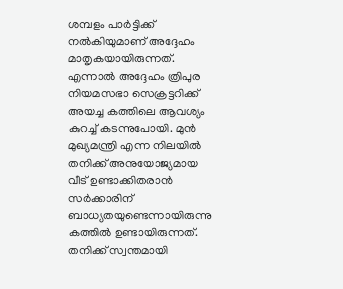ശമ്പളം പാര്‍ട്ടിക്ക് നല്‍കിയുമാണ് അദ്ദേഹം മാതൃകയായിരുന്നത്. എന്നാല്‍ അദ്ദേഹം ത്രിപുര നിയമസഭാ സെക്രട്ടറിക്ക് അയച്ച കത്തിലെ ആവശ്യം കുറച്ച് കടന്നുപോയി. മുന്‍ മുഖ്യമന്ത്രി എന്ന നിലയില്‍ തനിക്ക് അനുയോജ്യമായ വീട് ഉണ്ടാക്കിതരാന്‍ സര്‍ക്കാരിന് ബാധ്യതയുണ്ടെന്നായിരുന്നു കത്തില്‍ ഉണ്ടായിരുന്നത്. തനിക്ക് സ്വന്തമായി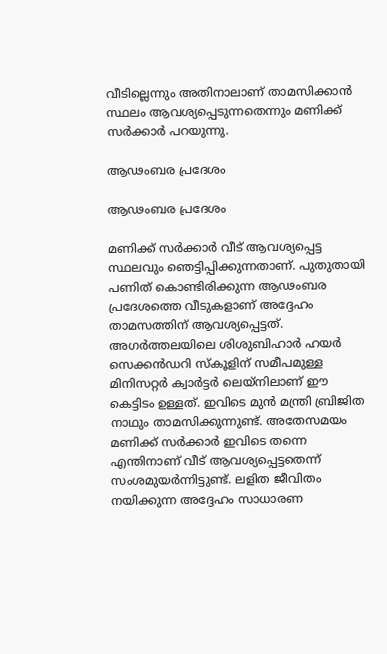വീടില്ലെന്നും അതിനാലാണ് താമസിക്കാന്‍ സ്ഥലം ആവശ്യപ്പെടുന്നതെന്നും മണിക്ക് സര്‍ക്കാര്‍ പറയുന്നു.

ആഢംബര പ്രദേശം

ആഢംബര പ്രദേശം

മണിക്ക് സര്‍ക്കാര്‍ വീട് ആവശ്യപ്പെട്ട സ്ഥലവും ഞെട്ടിപ്പിക്കുന്നതാണ്. പുതുതായി പണിത് കൊണ്ടിരിക്കുന്ന ആഢംബര പ്രദേശത്തെ വീടുകളാണ് അദ്ദേഹം താമസത്തിന് ആവശ്യപ്പെട്ടത്. അഗര്‍ത്തലയിലെ ശിശുബിഹാര്‍ ഹയര്‍ സെക്കന്‍ഡറി സ്‌കൂളിന് സമീപമുള്ള മിനിസറ്റര്‍ ക്വാര്‍ട്ടര്‍ ലെയ്‌നിലാണ് ഈ കെട്ടിടം ഉള്ളത്. ഇവിടെ മുന്‍ മന്ത്രി ബ്രിജിത നാഥും താമസിക്കുന്നുണ്ട്. അതേസമയം മണിക്ക് സര്‍ക്കാര്‍ ഇവിടെ തന്നെ എന്തിനാണ് വീട് ആവശ്യപ്പെട്ടതെന്ന് സംശമുയര്‍ന്നിട്ടുണ്ട്. ലളിത ജീവിതം നയിക്കുന്ന അദ്ദേഹം സാധാരണ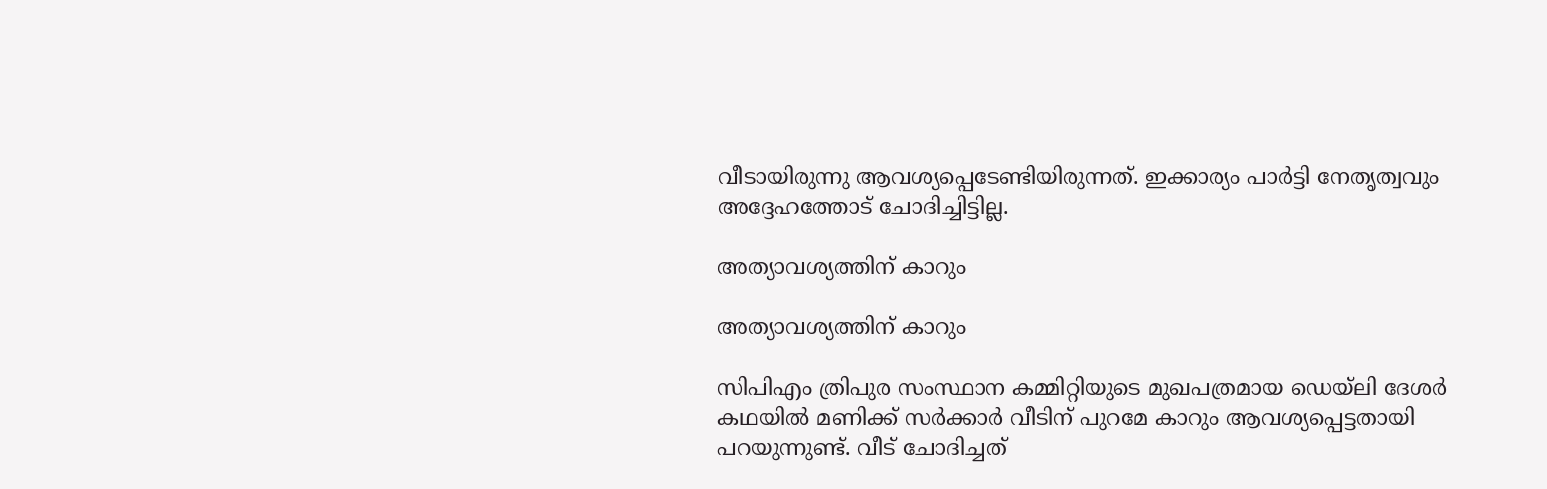വീടായിരുന്നു ആവശ്യപ്പെടേണ്ടിയിരുന്നത്. ഇക്കാര്യം പാര്‍ട്ടി നേതൃത്വവും അദ്ദേഹത്തോട് ചോദിച്ചിട്ടില്ല.

അത്യാവശ്യത്തിന് കാറും

അത്യാവശ്യത്തിന് കാറും

സിപിഎം ത്രിപുര സംസ്ഥാന കമ്മിറ്റിയുടെ മുഖപത്രമായ ഡെയ്‌ലി ദേശര്‍ കഥയില്‍ മണിക്ക് സര്‍ക്കാര്‍ വീടിന് പുറമേ കാറും ആവശ്യപ്പെട്ടതായി പറയുന്നുണ്ട്. വീട് ചോദിച്ചത്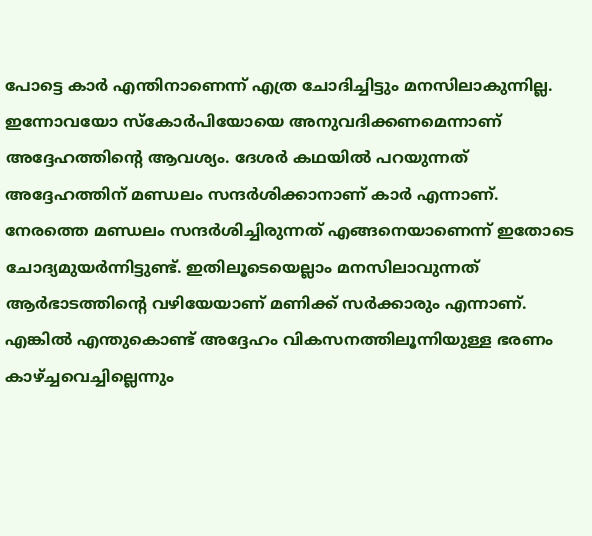പോട്ടെ കാര്‍ എന്തിനാണെന്ന് എത്ര ചോദിച്ചിട്ടും മനസിലാകുന്നില്ല. ഇന്നോവയോ സ്‌കോര്‍പിയോയെ അനുവദിക്കണമെന്നാണ് അദ്ദേഹത്തിന്റെ ആവശ്യം. ദേശര്‍ കഥയില്‍ പറയുന്നത് അദ്ദേഹത്തിന് മണ്ഡലം സന്ദര്‍ശിക്കാനാണ് കാര്‍ എന്നാണ്. നേരത്തെ മണ്ഡലം സന്ദര്‍ശിച്ചിരുന്നത് എങ്ങനെയാണെന്ന് ഇതോടെ ചോദ്യമുയര്‍ന്നിട്ടുണ്ട്. ഇതിലൂടെയെല്ലാം മനസിലാവുന്നത് ആര്‍ഭാടത്തിന്റെ വഴിയേയാണ് മണിക്ക് സര്‍ക്കാരും എന്നാണ്. എങ്കില്‍ എന്തുകൊണ്ട് അദ്ദേഹം വികസനത്തിലൂന്നിയുള്ള ഭരണം കാഴ്ച്ചവെച്ചില്ലെന്നും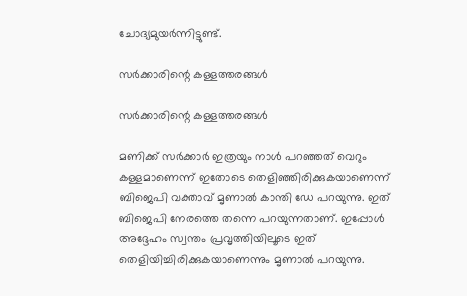ചോദ്യമുയര്‍ന്നിട്ടുണ്ട്.

സര്‍ക്കാരിന്റെ കള്ളത്തരങ്ങള്‍

സര്‍ക്കാരിന്റെ കള്ളത്തരങ്ങള്‍

മണിക്ക് സര്‍ക്കാര്‍ ഇത്രയും നാള്‍ പറഞ്ഞത് വെറും കള്ളമാണെന്ന് ഇതോടെ തെളിഞ്ഞിരിക്കുകയാണെന്ന് ബിജെപി വക്താവ് മൃണാല്‍ കാന്തി ഡേ പറയുന്നു. ഇത് ബിജെപി നേരത്തെ തന്നെ പറയുന്നതാണ്. ഇപ്പോള്‍ അദ്ദേഹം സ്വന്തം പ്രവൃത്തിയിലൂടെ ഇത് തെളിയിച്ചിരിക്കുകയാണെന്നും മൃണാല്‍ പറയുന്നു.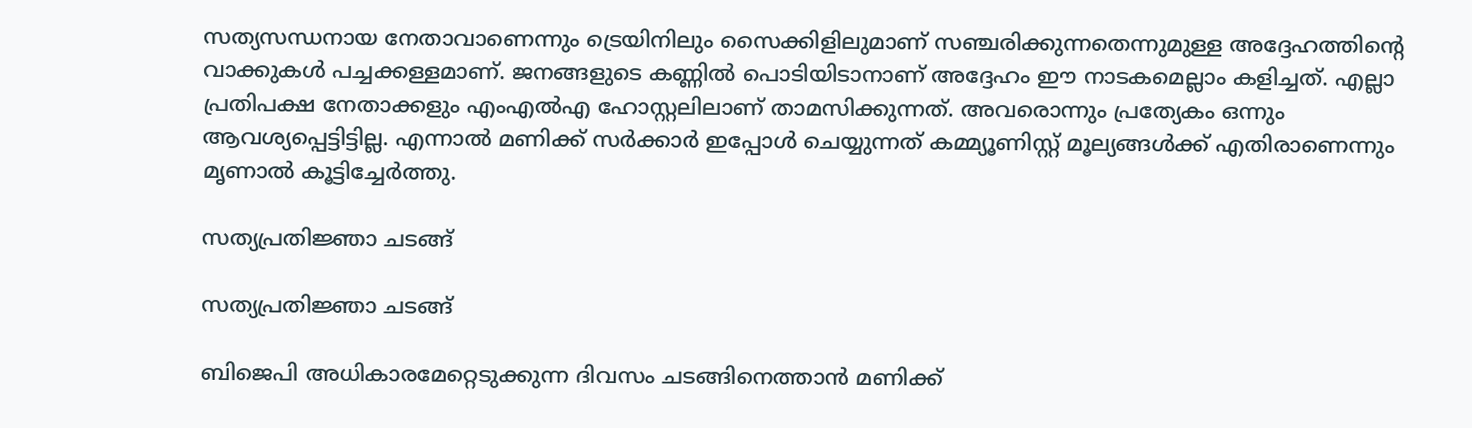സത്യസന്ധനായ നേതാവാണെന്നും ട്രെയിനിലും സൈക്കിളിലുമാണ് സഞ്ചരിക്കുന്നതെന്നുമുള്ള അദ്ദേഹത്തിന്റെ വാക്കുകള്‍ പച്ചക്കള്ളമാണ്. ജനങ്ങളുടെ കണ്ണില്‍ പൊടിയിടാനാണ് അദ്ദേഹം ഈ നാടകമെല്ലാം കളിച്ചത്. എല്ലാ പ്രതിപക്ഷ നേതാക്കളും എംഎല്‍എ ഹോസ്റ്റലിലാണ് താമസിക്കുന്നത്. അവരൊന്നും പ്രത്യേകം ഒന്നും ആവശ്യപ്പെട്ടിട്ടില്ല. എന്നാല്‍ മണിക്ക് സര്‍ക്കാര്‍ ഇപ്പോള്‍ ചെയ്യുന്നത് കമ്മ്യൂണിസ്റ്റ് മൂല്യങ്ങള്‍ക്ക് എതിരാണെന്നും മൃണാല്‍ കൂട്ടിച്ചേര്‍ത്തു.

സത്യപ്രതിജ്ഞാ ചടങ്ങ്

സത്യപ്രതിജ്ഞാ ചടങ്ങ്

ബിജെപി അധികാരമേറ്റെടുക്കുന്ന ദിവസം ചടങ്ങിനെത്താന്‍ മണിക്ക്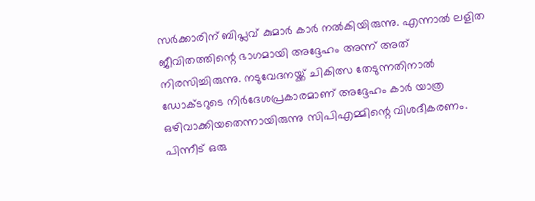സര്‍ക്കാരിന് ബിപ്ലവ് കുമാര്‍ കാര്‍ നല്‍കിയിരുന്നു. എന്നാല്‍ ലളിത ജീവിതത്തിന്റെ ഭാഗമായി അദ്ദേഹം അന്ന് അത് നിരസിച്ചിരുന്നു. നടുവേദനയ്ക്ക് ചികിത്സ തേടുന്നതിനാല്‍ ഡോക്ടറുടെ നിര്‍ദേശപ്രകാരമാണ് അദ്ദേഹം കാര്‍ യാത്ര ഒഴിവാക്കിയതെന്നായിരുന്നു സിപിഎമ്മിന്റെ വിശദീകരണം. പിന്നീട് ഒരു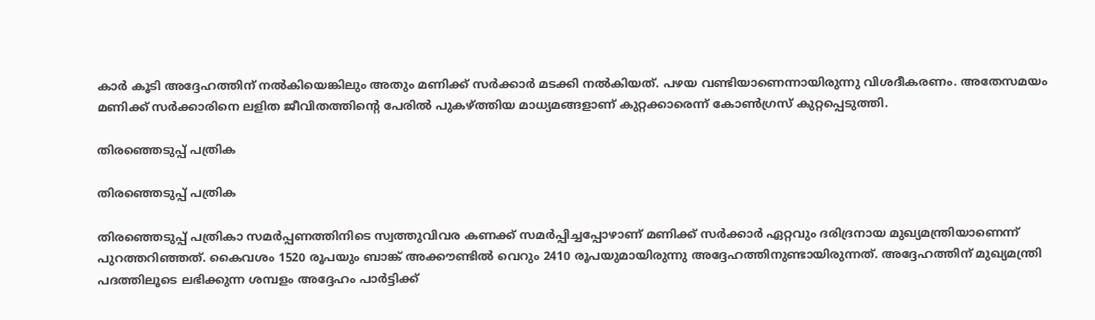കാര്‍ കൂടി അദ്ദേഹത്തിന് നല്‍കിയെങ്കിലും അതും മണിക്ക് സര്‍ക്കാര്‍ മടക്കി നല്‍കിയത്. പഴയ വണ്ടിയാണെന്നായിരുന്നു വിശദീകരണം. അതേസമയം മണിക്ക് സര്‍ക്കാരിനെ ലളിത ജീവിതത്തിന്റെ പേരില്‍ പുകഴ്ത്തിയ മാധ്യമങ്ങളാണ് കുറ്റക്കാരെന്ന് കോണ്‍ഗ്രസ് കുറ്റപ്പെടുത്തി.

തിരഞ്ഞെടുപ്പ് പത്രിക

തിരഞ്ഞെടുപ്പ് പത്രിക

തിരഞ്ഞെടുപ്പ് പത്രികാ സമര്‍പ്പണത്തിനിടെ സ്വത്തുവിവര കണക്ക് സമര്‍പ്പിച്ചപ്പോഴാണ് മണിക്ക് സര്‍ക്കാര്‍ ഏറ്റവും ദരിദ്രനായ മുഖ്യമന്ത്രിയാണെന്ന് പുറത്തറിഞ്ഞത്. കൈവശം 1520 രൂപയും ബാങ്ക് അക്കൗണ്ടില്‍ വെറും 2410 രൂപയുമായിരുന്നു അദ്ദേഹത്തിനുണ്ടായിരുന്നത്. അദ്ദേഹത്തിന് മുഖ്യമന്ത്രി പദത്തിലൂടെ ലഭിക്കുന്ന ശമ്പളം അദ്ദേഹം പാര്‍ട്ടിക്ക്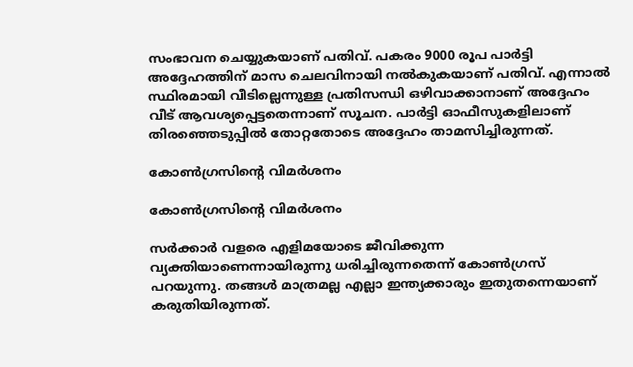സംഭാവന ചെയ്യുകയാണ് പതിവ്. പകരം 9000 രൂപ പാര്‍ട്ടി അദ്ദേഹത്തിന് മാസ ചെലവിനായി നല്‍കുകയാണ് പതിവ്. എന്നാല്‍ സ്ഥിരമായി വീടില്ലെന്നുള്ള പ്രതിസന്ധി ഒഴിവാക്കാനാണ് അദ്ദേഹം വീട് ആവശ്യപ്പെട്ടതെന്നാണ് സൂചന. പാര്‍ട്ടി ഓഫീസുകളിലാണ് തിരഞ്ഞെടുപ്പില്‍ തോറ്റതോടെ അദ്ദേഹം താമസിച്ചിരുന്നത്.

കോണ്‍ഗ്രസിന്റെ വിമര്‍ശനം

കോണ്‍ഗ്രസിന്റെ വിമര്‍ശനം

സര്‍ക്കാര്‍ വളരെ എളിമയോടെ ജീവിക്കുന്ന വ്യക്തിയാണെന്നായിരുന്നു ധരിച്ചിരുന്നതെന്ന് കോണ്‍ഗ്രസ് പറയുന്നു. തങ്ങള്‍ മാത്രമല്ല എല്ലാ ഇന്ത്യക്കാരും ഇതുതന്നെയാണ് കരുതിയിരുന്നത്.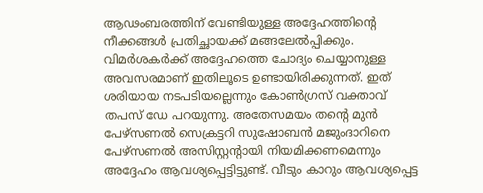ആഢംബരത്തിന് വേണ്ടിയുള്ള അദ്ദേഹത്തിന്റെ നീക്കങ്ങള്‍ പ്രതിച്ഛായക്ക് മങ്ങലേല്‍പ്പിക്കും. വിമര്‍ശകര്‍ക്ക് അദ്ദേഹത്തെ ചോദ്യം ചെയ്യാനുള്ള അവസരമാണ് ഇതിലൂടെ ഉണ്ടായിരിക്കുന്നത്. ഇത് ശരിയായ നടപടിയല്ലെന്നും കോണ്‍ഗ്രസ് വക്താവ് തപസ് ഡേ പറയുന്നു. അതേസമയം തന്റെ മുന്‍ പേഴ്‌സണല്‍ സെക്രട്ടറി സുഷോബന്‍ മജുംദാറിനെ പേഴ്‌സണല്‍ അസിസ്റ്റന്റായി നിയമിക്കണമെന്നും അദ്ദേഹം ആവശ്യപ്പെട്ടിട്ടുണ്ട്. വീടും കാറും ആവശ്യപ്പെട്ട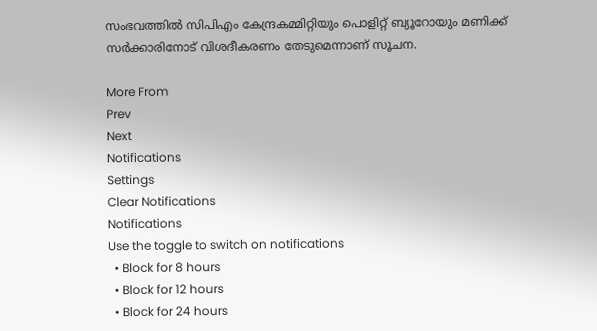സംഭവത്തില്‍ സിപിഎം കേന്ദ്രകമ്മിറ്റിയും പൊളിറ്റ് ബ്യൂറോയും മണിക്ക് സര്‍ക്കാരിനോട് വിശദീകരണം തേടുമെന്നാണ് സൂചന.

More From
Prev
Next
Notifications
Settings
Clear Notifications
Notifications
Use the toggle to switch on notifications
  • Block for 8 hours
  • Block for 12 hours
  • Block for 24 hours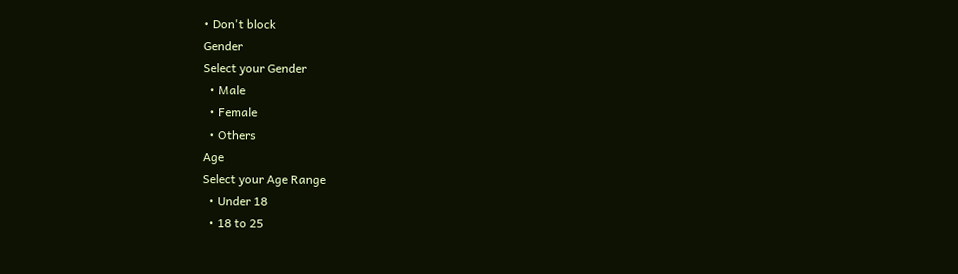• Don't block
Gender
Select your Gender
  • Male
  • Female
  • Others
Age
Select your Age Range
  • Under 18
  • 18 to 25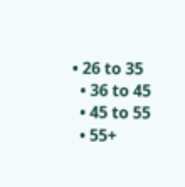• 26 to 35
  • 36 to 45
  • 45 to 55
  • 55+